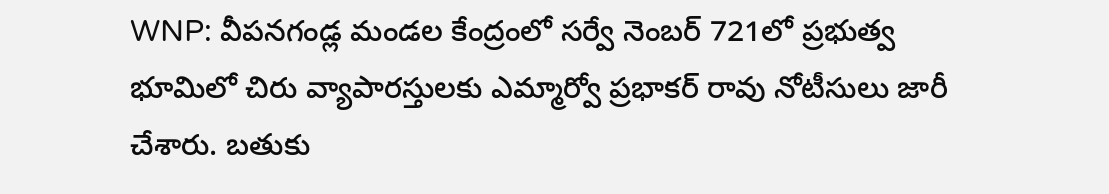WNP: వీపనగండ్ల మండల కేంద్రంలో సర్వే నెంబర్ 721లో ప్రభుత్వ భూమిలో చిరు వ్యాపారస్తులకు ఎమ్మార్వో ప్రభాకర్ రావు నోటీసులు జారీ చేశారు. బతుకు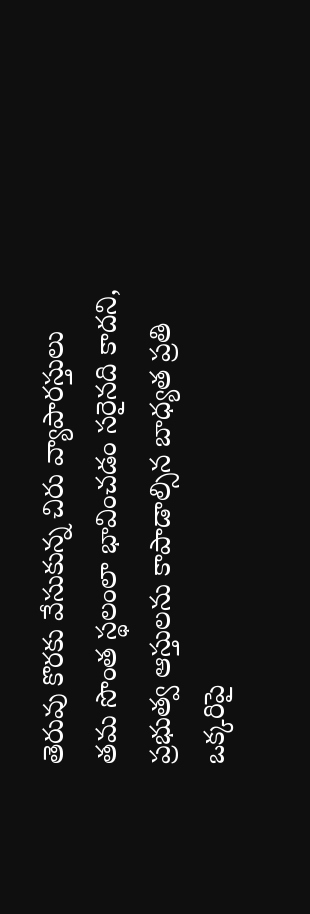తెరువు కొరకు వేసుకున్న చిరు వ్యాపారస్తులు తమ సొంత స్థలంలా భావించడం సరైనది కాదని, ప్రభుత్వ ఆస్తులను కాపాడాల్సిన బాధ్యత ప్రతి ఒక్కరిపై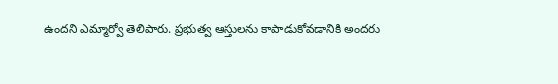ఉందని ఎమ్మార్వో తెలిపారు. ప్రభుత్వ ఆస్తులను కాపాడుకోవడానికి అందరు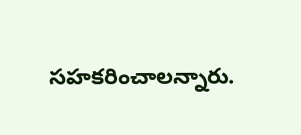సహకరించాలన్నారు.